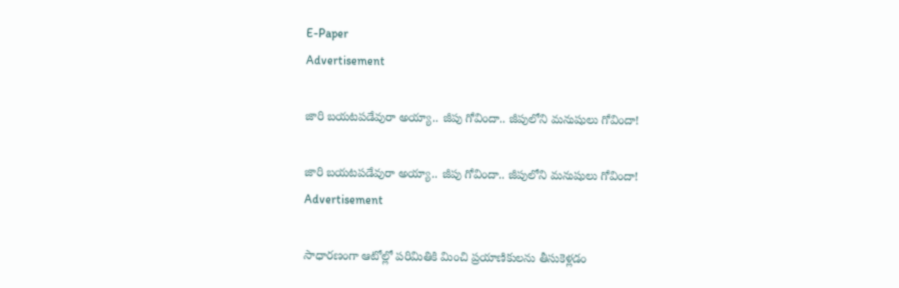E-Paper
Advertisement

జారి బయటపడేవురా అయ్యా.. జీపు గోవిందా.. జీపులోని మనుషులు గోవిందా!

జారి బయటపడేవురా అయ్యా.. జీపు గోవిందా.. జీపులోని మనుషులు గోవిందా!
Advertisement

సాధారణంగా ఆటోల్లో పరిమితికి మించి ప్రయాణికులను తీసుకెళ్లడం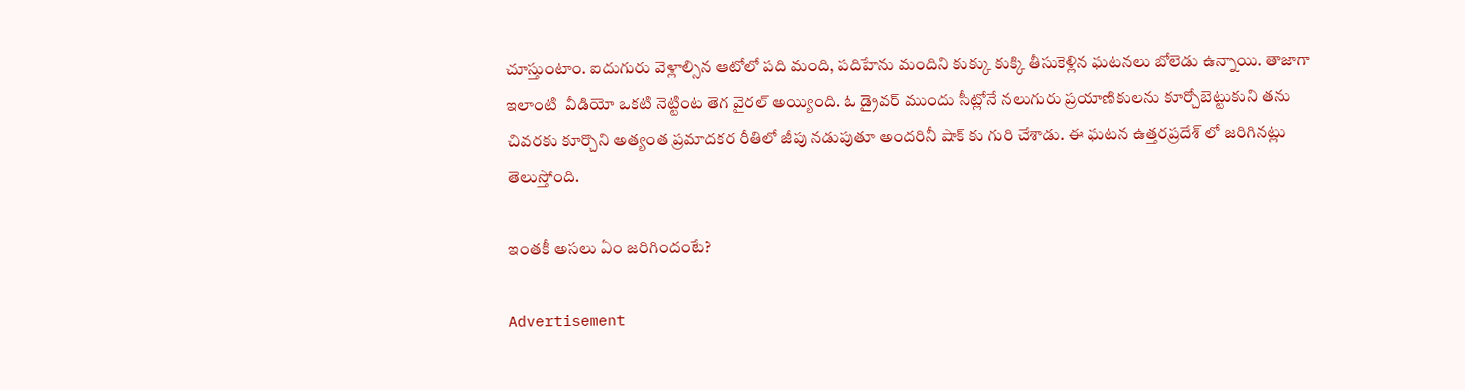చూస్తుంటాం. ఐదుగురు వెళ్లాల్సిన ఆటోలో పది మంది, పదిహేను మందిని కుక్కు కుక్కి తీసుకెళ్లిన ఘటనలు బోలెడు ఉన్నాయి. తాజాగా ఇలాంటి  వీడియో ఒకటి నెట్టింట తెగ వైరల్ అయ్యింది. ఓ డ్రైవర్ ముందు సీట్లోనే నలుగురు ప్రయాణికులను కూర్చోబెట్టుకుని తను చివరకు కూర్చొని అత్యంత ప్రమాదకర రీతిలో జీపు నడుపుతూ అందరినీ షాక్ కు గురి చేశాడు. ఈ ఘటన ఉత్తరప్రదేశ్ లో జరిగినట్లు తెలుస్తోంది.

ఇంతకీ అసలు ఏం జరిగిందంటే?

Advertisement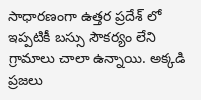సాధారణంగా ఉత్తర ప్రదేశ్ లో ఇప్పటికీ బస్సు సౌకర్యం లేని గ్రామాలు చాలా ఉన్నాయి. అక్కడి ప్రజలు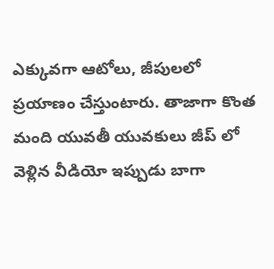ఎక్కువగా ఆటోలు, జీపులలో ప్రయాణం చేస్తుంటారు. తాజాగా కొంత మంది యువతీ యువకులు జీప్ లో వెళ్లిన వీడియో ఇప్పుడు బాగా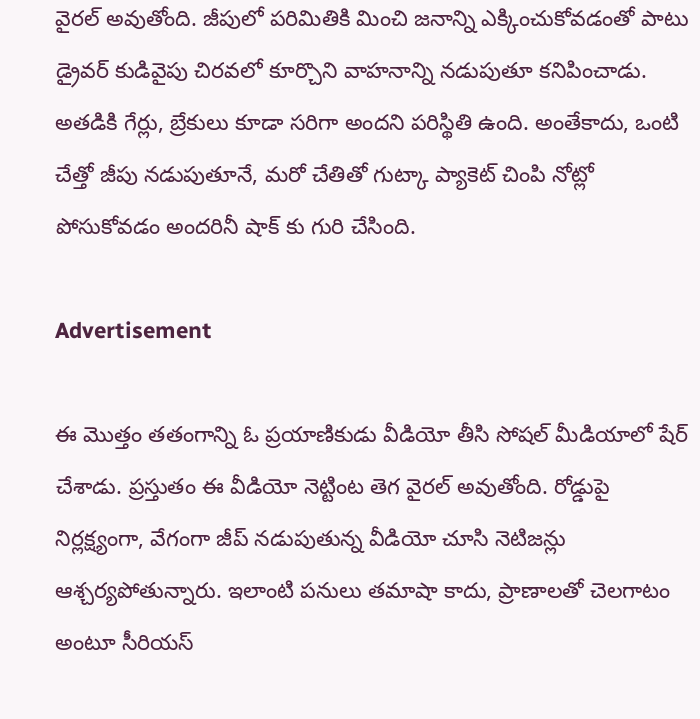వైరల్ అవుతోంది. జీపులో పరిమితికి మించి జనాన్ని ఎక్కించుకోవడంతో పాటు డ్రైవర్ కుడివైపు చిరవలో కూర్చొని వాహనాన్ని నడుపుతూ కనిపించాడు. అతడికి గేర్లు, బ్రేకులు కూడా సరిగా అందని పరిస్థితి ఉంది. అంతేకాదు, ఒంటి చేత్తో జీపు నడుపుతూనే, మరో చేతితో గుట్కా ప్యాకెట్ చింపి నోట్లో పోసుకోవడం అందరినీ షాక్ కు గురి చేసింది.

Advertisement

ఈ మొత్తం తతంగాన్ని ఓ ప్రయాణికుడు వీడియో తీసి సోషల్ మీడియాలో షేర్ చేశాడు. ప్రస్తుతం ఈ వీడియో నెట్టింట తెగ వైరల్ అవుతోంది. రోడ్డుపై నిర్లక్ష్యంగా, వేగంగా జీప్ నడుపుతున్న వీడియో చూసి నెటిజన్లు ఆశ్చర్యపోతున్నారు. ఇలాంటి పనులు తమాషా కాదు, ప్రాణాలతో చెలగాటం అంటూ సీరియస్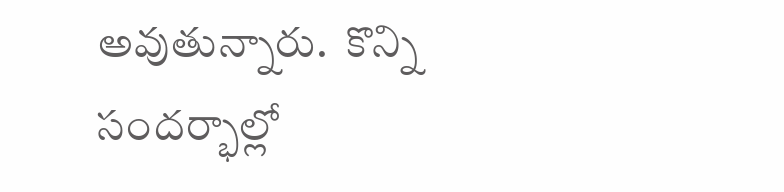అవుతున్నారు.  కొన్ని సందర్భాల్లో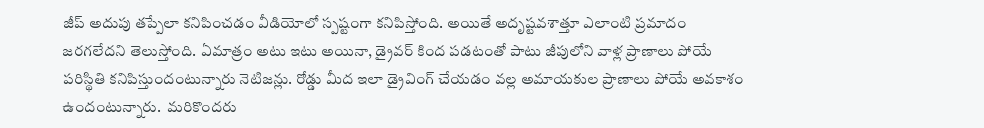జీప్ అదుపు తప్పేలా కనిపించడం వీడియోలో స్పష్టంగా కనిపిస్తోంది. అయితే అదృష్టవశాత్తూ ఎలాంటి ప్రమాదం జరగలేదని తెలుస్తోంది. ఏమాత్రం అటు ఇటు అయినా, డ్రైవర్ కింద పడటంతో పాటు జీపులోని వాళ్ల ప్రాణాలు పోయే పరిస్థితి కనిపిస్తుందంటున్నారు నెటిజన్లు. రోడ్డు మీద ఇలా డ్రైవింగ్ చేయడం వల్ల అమాయకుల ప్రాణాలు పోయే అవకాశం ఉందంటున్నారు.  మరికొందరు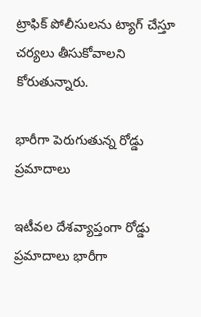ట్రాఫిక్ పోలీసులను ట్యాగ్ చేస్తూ చర్యలు తీసుకోవాలని కోరుతున్నారు.

భారీగా పెరుగుతున్న రోడ్డు ప్రమాదాలు

ఇటీవల దేశవ్యాప్తంగా రోడ్డు ప్రమాదాలు భారీగా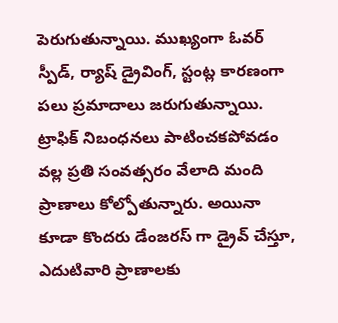పెరుగుతున్నాయి. ముఖ్యంగా ఓవర్ స్పీడ్, ర్యాష్ డ్రైవింగ్, స్టంట్ల కారణంగా పలు ప్రమాదాలు జరుగుతున్నాయి. ట్రాఫిక్ నిబంధనలు పాటించకపోవడం వల్ల ప్రతి సంవత్సరం వేలాది మంది ప్రాణాలు కోల్పోతున్నారు. అయినా కూడా కొందరు డేంజరస్ గా డ్రైవ్ చేస్తూ, ఎదుటివారి ప్రాణాలకు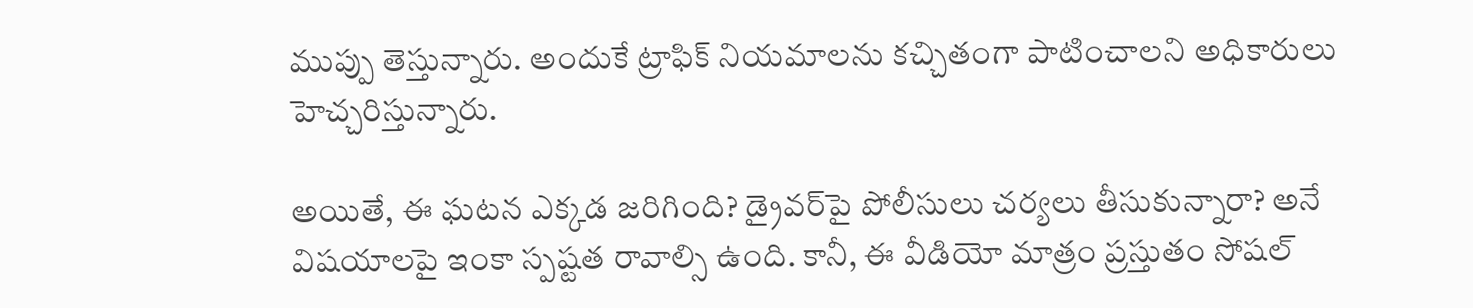ముప్పు తెస్తున్నారు. అందుకే ట్రాఫిక్ నియమాలను కచ్చితంగా పాటించాలని అధికారులు   హెచ్చరిస్తున్నారు.

అయితే, ఈ ఘటన ఎక్కడ జరిగింది? డ్రైవర్‌పై పోలీసులు చర్యలు తీసుకున్నారా? అనే విషయాలపై ఇంకా స్పష్టత రావాల్సి ఉంది. కానీ, ఈ వీడియో మాత్రం ప్రస్తుతం సోషల్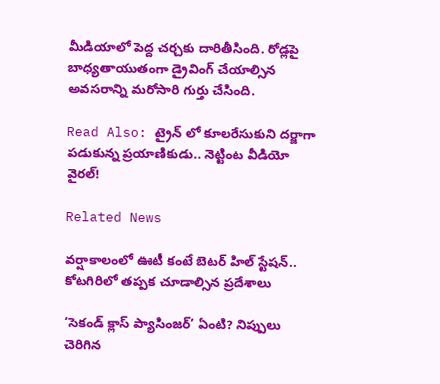మీడియాలో పెద్ద చర్చకు దారితీసింది. రోడ్లపై బాధ్యతాయుతంగా డ్రైవింగ్ చేయాల్సిన అవసరాన్ని మరోసారి గుర్తు చేసింది.

Read Also: ట్రైన్‌ లో కూలరేసుకుని దర్జాగా పడుకున్న ప్రయాణికుడు.. నెట్టింట వీడియో వైరల్!

Related News

వర్షాకాలంలో ఊటీ కంటే బెటర్ హిల్ స్టేషన్.. కోటగిరిలో తప్పక చూడాల్సిన ప్రదేశాలు

‘సెకండ్ క్లాస్ ప్యాసింజర్’ ఏంటి? నిప్పులు చెరిగిన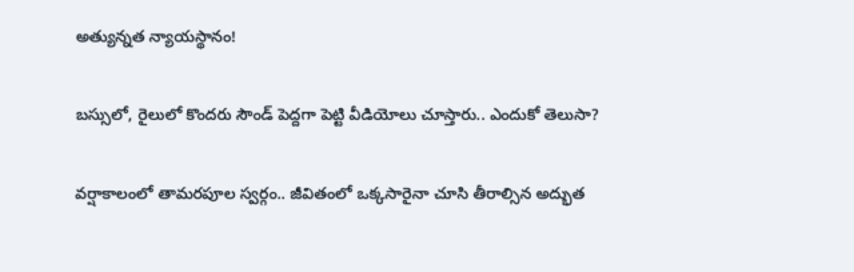అత్యున్నత న్యాయస్థానం!

బస్సులో, రైలులో కొందరు సౌండ్ పెద్దగా పెట్టి వీడియోలు చూస్తారు.. ఎందుకో తెలుసా?

వర్షాకాలంలో తామరపూల స్వర్గం.. జీవితంలో ఒక్కసారైనా చూసి తీరాల్సిన అద్భుత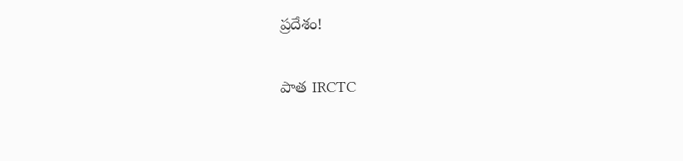ప్రదేశం!

పాత IRCTC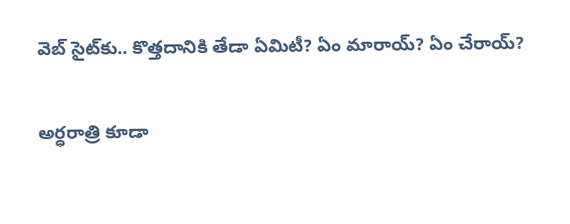వెబ్ సైట్‌కు.. కొత్తదానికి తేడా ఏమిటీ? ఏం మారాయ్? ఏం చేరాయ్?

అర్ధరాత్రి కూడా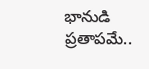భానుడి ప్రతాపమే..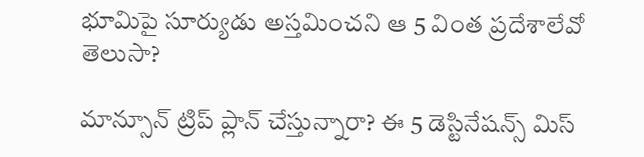భూమిపై సూర్యుడు అస్తమించని ఆ 5 వింత ప్రదేశాలేవో తెలుసా?

మాన్సూన్ ట్రిప్ ప్లాన్ చేస్తున్నారా? ఈ 5 డెస్టినేషన్స్ మిస్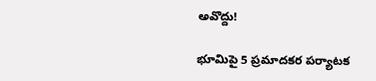అవొద్దు!

భూమిపై 5 ప్రమాదకర పర్యాటక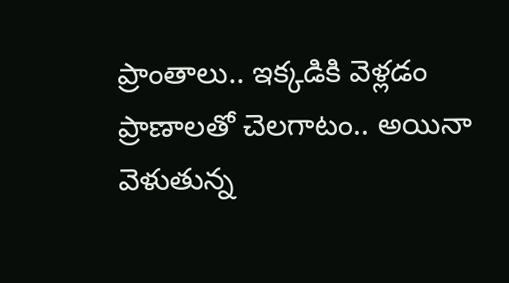ప్రాంతాలు.. ఇక్కడికి వెళ్లడం ప్రాణాలతో చెలగాటం.. అయినా వెళుతున్న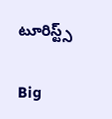టూరిస్ట్స్

Big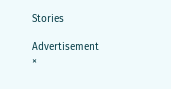Stories

Advertisement
×